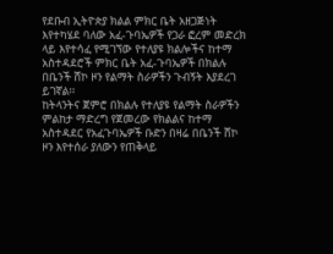የደቡብ ኢትዮጵያ ክልል ምክር ቤት አዘጋጅነት እየተካሄደ ባለው አፈ-ጉባኤዎች የጋራ ፎረም መድረክ ላይ እየተሳፈ የሚገኘው የተለያዩ ክልሎችና ከተማ አስተዳደሮች ምክር ቤት አፈ-ጉባኤዎች በክልሉ በቤንች ሸኮ ዞን የልማት ስራዎችን ጉብኝት እያደረገ ይገኛል፡፡
ከትላንትና ጀምሮ በክልሉ የተለያዩ የልማት ስራዎችን ምልከታ ማድረግ የጀመረው የክልልና ከተማ አስተዳደር የአፈጉባኤዎች ቡድን በዛሬ በቤንች ሸኮ ዞን እየተሰራ ያለውን የጠቅላይ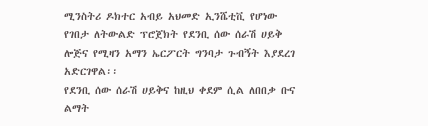ሚንስትሪ ዶክተር አብይ አህመድ ኢንሼቲቪ የሆነው የገበታ ለትውልድ ፕሮጀክት የደንቢ ሰው ሰራሽ ሀይቅ ሎጅና የሚዛን አማን ኤርፖርት ግንባታ ጉብኝት እያደረገ አድርገዋል፡፡
የደንቢ ሰው ሰራሽ ሀይቅና ከዚህ ቀደም ሲል ለበበቃ ቡና ልማት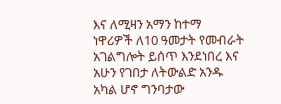እና ለሚዛን አማን ከተማ ነዋሪዎች ለ10 ዓመታት የመብራት አገልግሎት ይሰጥ እንደነበረ እና አሁን የገበታ ለትውልድ አንዱ አካል ሆኖ ግንባታው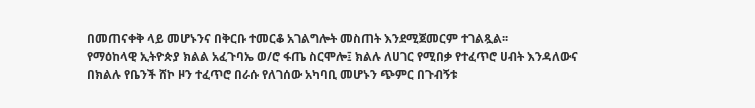በመጠናቀቅ ላይ መሆኑንና በቅርቡ ተመርቆ አገልግሎት መስጠት እንደሚጀመርም ተገልጿል፡፡
የማዕከላዊ ኢትዮጵያ ክልል አፈጉባኤ ወ/ሮ ፋጤ ስርሞሎ፤ ክልሉ ለሀገር የሚበቃ የተፈጥሮ ሀብት እንዳለውና በክልሉ የቤንች ሸኮ ዞን ተፈጥሮ በራሱ የለገሰው አካባቢ መሆኑን ጭምር በጉብኝቱ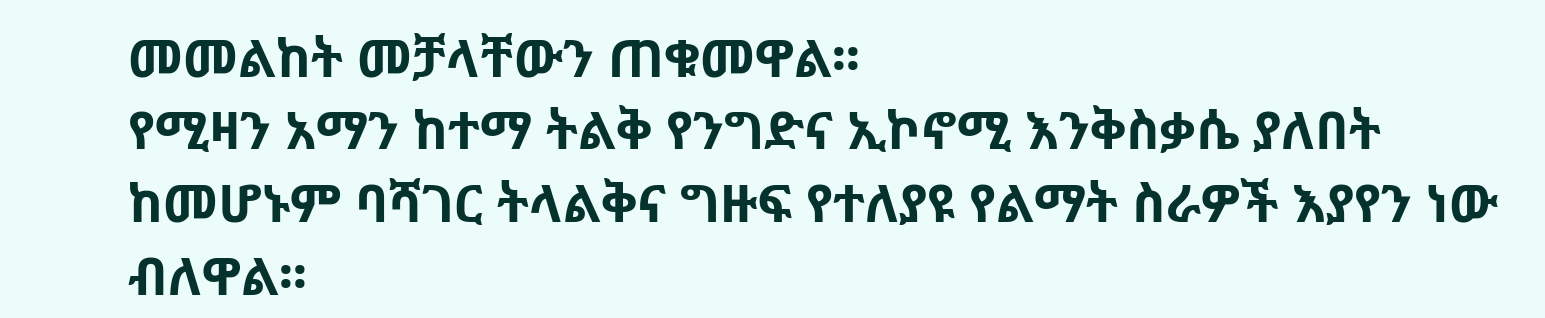መመልከት መቻላቸውን ጠቁመዋል፡፡
የሚዛን አማን ከተማ ትልቅ የንግድና ኢኮኖሚ እንቅስቃሴ ያለበት ከመሆኑም ባሻገር ትላልቅና ግዙፍ የተለያዩ የልማት ስራዎች እያየን ነው ብለዋል፡፡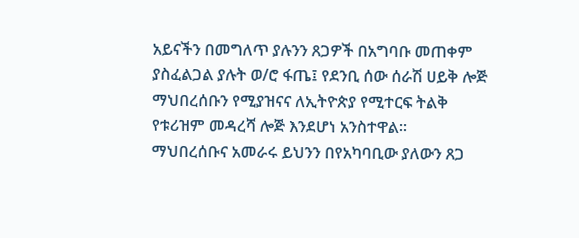አይናችን በመግለጥ ያሉንን ጸጋዎች በአግባቡ መጠቀም ያስፈልጋል ያሉት ወ/ሮ ፋጤ፤ የደንቢ ሰው ሰራሽ ሀይቅ ሎጅ ማህበረሰቡን የሚያዝናና ለኢትዮጵያ የሚተርፍ ትልቅ የቱሪዝም መዳረሻ ሎጅ እንደሆነ አንስተዋል፡፡
ማህበረሰቡና አመራሩ ይህንን በየአካባቢው ያለውን ጸጋ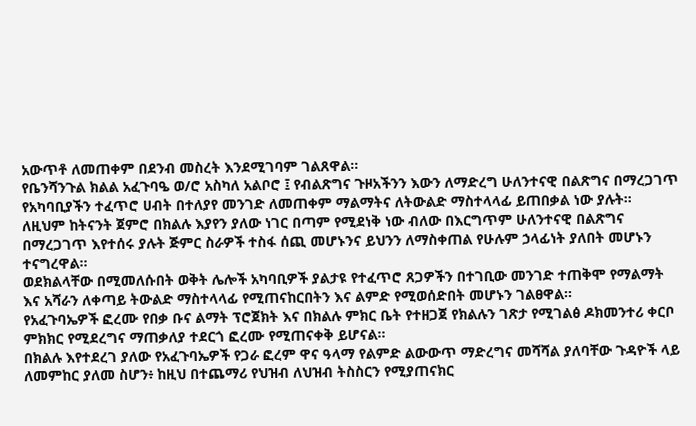አውጥቶ ለመጠቀም በደንብ መስረት እንደሚገባም ገልጸዋል፡፡
የቤንሻንጉል ክልል አፈጉባዔ ወ/ሮ አስካለ አልቦሮ ፤ የብልጽግና ጉዞአችንን እውን ለማድረግ ሁለንተናዊ በልጽግና በማረጋገጥ የአካባቢያችን ተፈጥሮ ሀብት በተለያየ መንገድ ለመጠቀም ማልማትና ለትውልድ ማስተላላፊ ይጠበቃል ነው ያሉት፡፡
ለዚህም ከትናንት ጀምሮ በክልሉ እያየን ያለው ነገር በጣም የሚደነቅ ነው ብለው በእርግጥም ሁለንተናዊ በልጽግና በማረጋገጥ እየተሰሩ ያሉት ጅምር ስራዎች ተስፋ ሰጪ መሆኑንና ይህንን ለማስቀጠል የሁሉም ኃላፊነት ያለበት መሆኑን ተናግረዋል፡፡
ወደክልላቸው በሚመለሱበት ወቅት ሌሎች አካባቢዎች ያልታዩ የተፈጥሮ ጸጋዎችን በተገቢው መንገድ ተጠቅሞ የማልማት እና አሻራን ለቀጣይ ትውልድ ማስተላላፊ የሚጠናከርበትን እና ልምድ የሚወሰድበት መሆኑን ገልፀዋል፡፡
የአፈጉባኤዎች ፎረሙ የበቃ ቡና ልማት ፕሮጀክት እና በክልሉ ምክር ቤት የተዘጋጀ የክልሉን ገጽታ የሚገልፅ ዶክመንተሪ ቀርቦ ምክክር የሚደረግና ማጠቃለያ ተደርጎ ፎረሙ የሚጠናቀቅ ይሆናል፡፡
በክልሉ እየተደረገ ያለው የአፈጉባኤዎች የጋራ ፎረም ዋና ዓላማ የልምድ ልውውጥ ማድረግና መሻሻል ያለባቸው ጉዳዮች ላይ ለመምከር ያለመ ስሆን፥ ከዚህ በተጨማሪ የህዝብ ለህዝብ ትስስርን የሚያጠናክር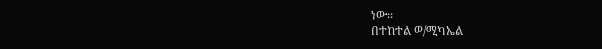ነው፡፡
በተከተል ወ/ሚካኤል